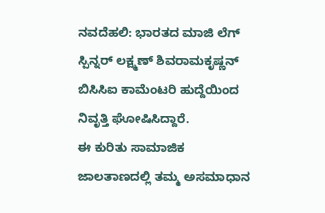ನವದೆಹಲಿ: ಭಾರತದ ಮಾಜಿ ಲೆಗ್ ಸ್ಪಿನ್ನರ್ ಲಕ್ಷ್ಮಣ್ ಶಿವರಾಮಕೃಷ್ಣನ್ ಬಿಸಿಸಿಐ ಕಾಮೆಂಟರಿ ಹುದ್ದೆಯಿಂದ ನಿವೃತ್ತಿ ಘೋಷಿಸಿದ್ದಾರೆ.
ಈ ಕುರಿತು ಸಾಮಾಜಿಕ ಜಾಲತಾಣದಲ್ಲಿ ತಮ್ಮ ಅಸಮಾಧಾನ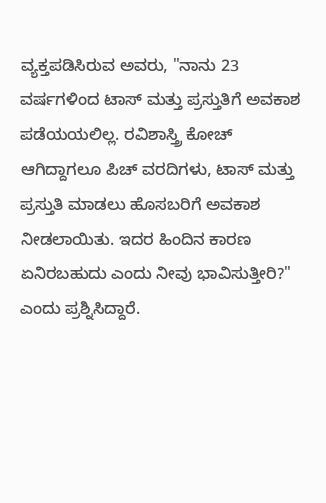ವ್ಯಕ್ತಪಡಿಸಿರುವ ಅವರು, "ನಾನು 23 ವರ್ಷಗಳಿಂದ ಟಾಸ್ ಮತ್ತು ಪ್ರಸ್ತುತಿಗೆ ಅವಕಾಶ ಪಡೆಯಯಲಿಲ್ಲ. ರವಿಶಾಸ್ತ್ರಿ ಕೋಚ್ ಆಗಿದ್ದಾಗಲೂ ಪಿಚ್ ವರದಿಗಳು, ಟಾಸ್ ಮತ್ತು ಪ್ರಸ್ತುತಿ ಮಾಡಲು ಹೊಸಬರಿಗೆ ಅವಕಾಶ ನೀಡಲಾಯಿತು. ಇದರ ಹಿಂದಿನ ಕಾರಣ ಏನಿರಬಹುದು ಎಂದು ನೀವು ಭಾವಿಸುತ್ತೀರಿ?" ಎಂದು ಪ್ರಶ್ನಿಸಿದ್ದಾರೆ.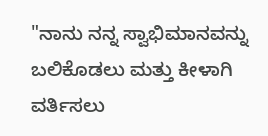"ನಾನು ನನ್ನ ಸ್ವಾಭಿಮಾನವನ್ನು ಬಲಿಕೊಡಲು ಮತ್ತು ಕೀಳಾಗಿ ವರ್ತಿಸಲು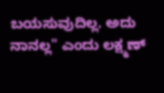ಬಯಸುವುದಿಲ್ಲ. ಅದು ನಾನಲ್ಲ" ಎಂದು ಲಕ್ಷ್ಮಣ್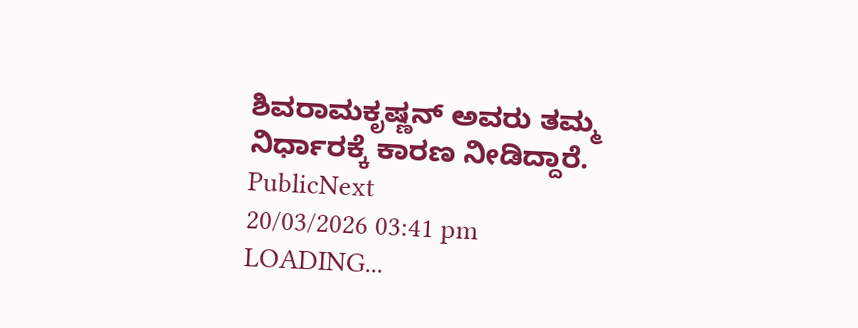ಶಿವರಾಮಕೃಷ್ಣನ್ ಅವರು ತಮ್ಮ ನಿರ್ಧಾರಕ್ಕೆ ಕಾರಣ ನೀಡಿದ್ದಾರೆ.
PublicNext
20/03/2026 03:41 pm
LOADING...